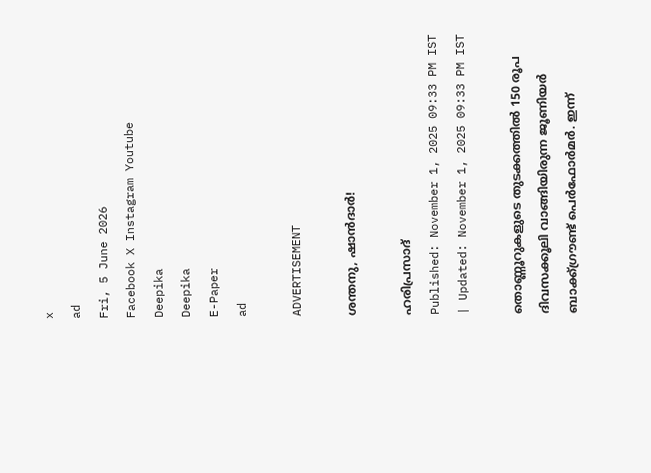x
ad
Fri, 5 June 2026
Facebook X Instagram Youtube
Deepika
Deepika
E-Paper
ad

ADVERTISEMENT

ശന്തനു, ഷാൻദാർ!

ഹരിപ്രസാദ്‌
Published: November 1, 2025 09:33 PM IST | Updated: November 1, 2025 09:33 PM IST

തൊണ്ണൂറുകളുടെ തുടക്കത്തിൽ 150 രൂപ ദിവസക്കൂലി വാങ്ങിയിരുന്ന ജൂണിയർ ബാക്ക്ഗ്രൗണ്ട് പെർഫോർമർ. ഇന്ന്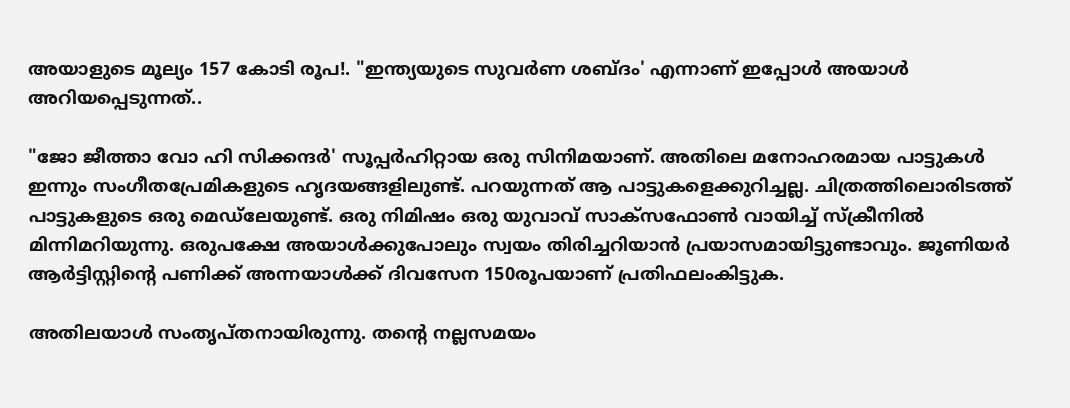അയാളുടെ മൂല്യം 157 കോടി രൂപ!. "ഇന്ത്യയുടെ സുവർണ ശബ്ദം' എന്നാണ് ഇപ്പോൾ അയാൾ അറിയപ്പെടുന്നത്..

"ജോ ജീത്താ വോ ഹി സിക്കന്ദർ' സൂപ്പർഹിറ്റായ ഒരു സിനിമയാണ്. അതിലെ മനോഹരമായ പാട്ടുകൾ ഇന്നും സംഗീതപ്രേമികളുടെ ഹൃദയങ്ങളിലുണ്ട്. പറയുന്നത് ആ പാട്ടുകളെക്കുറിച്ചല്ല. ചിത്രത്തിലൊരിടത്ത് പാട്ടുകളുടെ ഒരു മെഡ്‌ലേയുണ്ട്. ഒരു നിമിഷം ഒരു യുവാവ് സാക്സഫോൺ വായിച്ച് സ്ക്രീനിൽ മിന്നിമറിയുന്നു. ഒരുപക്ഷേ അയാൾക്കുപോലും സ്വയം തിരിച്ചറിയാൻ പ്രയാസമായിട്ടുണ്ടാവും. ജൂണിയർ ആർട്ടിസ്റ്റിന്‍റെ പണിക്ക് അന്നയാൾക്ക് ദിവസേന 150രൂപയാണ് പ്രതിഫലംകിട്ടുക.

അതിലയാൾ സംതൃപ്തനായിരുന്നു. തന്‍റെ നല്ലസമയം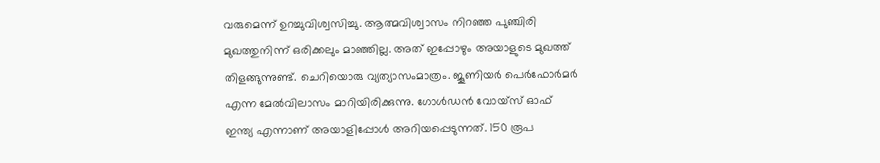വരുമെന്ന് ഉറച്ചുവിശ്വസിച്ചു. ആത്മവിശ്വാസം നിറഞ്ഞ പുഞ്ചിരി മുഖത്തുനിന്ന് ഒരിക്കലും മാഞ്ഞില്ല. അത് ഇപ്പോഴും അയാളുടെ മുഖത്ത് തിളങ്ങുന്നുണ്ട്. ചെറിയൊരു വ്യത്യാസംമാത്രം. ജൂണിയർ പെർഫോർമർ എന്ന മേൽവിലാസം മാറിയിരിക്കുന്നു. ഗോൾഡൻ വോയ്സ് ഓഫ് ഇന്ത്യ എന്നാണ് അയാളിപ്പോൾ അറിയപ്പെടുന്നത്. 150 രൂപ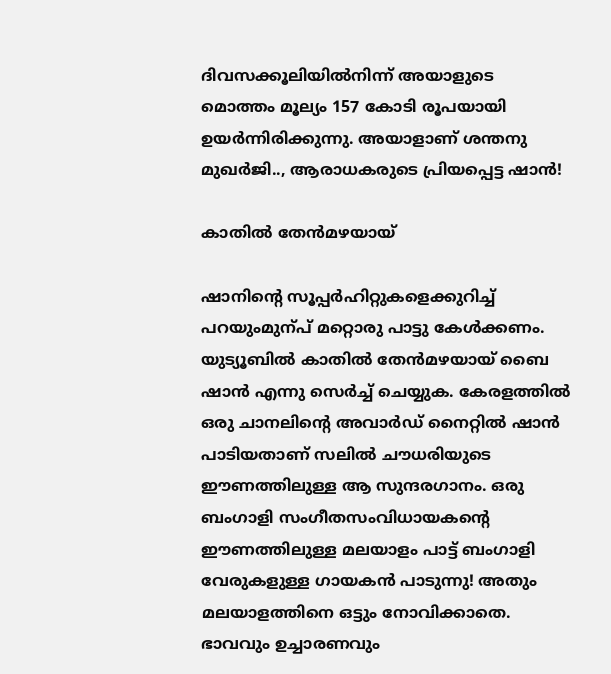ദിവസക്കൂലിയിൽനിന്ന് അയാളുടെ മൊത്തം മൂല്യം 157 കോടി രൂപയായി ഉയർന്നിരിക്കുന്നു. അയാളാണ് ശന്തനു മുഖർജി.., ആരാധകരുടെ പ്രിയപ്പെട്ട ഷാൻ!

കാതിൽ തേൻമഴയായ്

ഷാനിന്‍റെ സൂപ്പർഹിറ്റുകളെക്കുറിച്ച് പറയുംമുന്പ് മറ്റൊരു പാട്ടു കേൾക്കണം. യുട്യൂബിൽ കാതിൽ തേൻമഴയായ് ബൈ ഷാൻ എന്നു സെർച്ച് ചെയ്യുക. കേരളത്തിൽ ഒരു ചാനലിന്‍റെ അവാർഡ് നൈറ്റിൽ ഷാൻ പാടിയതാണ് സലിൽ ചൗധരിയുടെ ഈണത്തിലുള്ള ആ സുന്ദരഗാനം. ഒരു ബംഗാളി സംഗീതസംവിധായകന്‍റെ ഈണത്തിലുള്ള മലയാളം പാട്ട് ബംഗാളി വേരുകളുള്ള ഗായകൻ പാടുന്നു! അതും മലയാളത്തിനെ ഒട്ടും നോവിക്കാതെ. ഭാവവും ഉച്ചാരണവും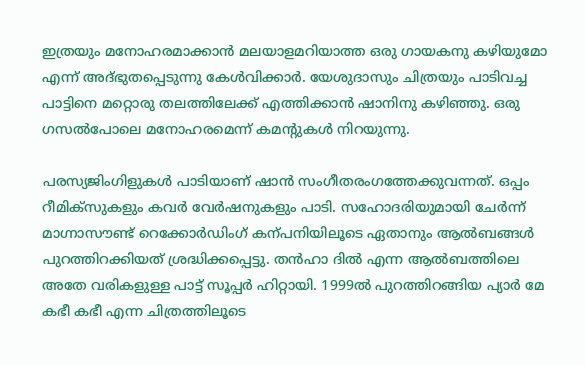ഇത്രയും മനോഹരമാക്കാൻ മലയാളമറിയാത്ത ഒരു ഗായകനു കഴിയുമോ എന്ന് അദ്ഭുതപ്പെടുന്നു കേൾവിക്കാർ. യേശുദാസും ചിത്രയും പാടിവച്ച പാട്ടിനെ മറ്റൊരു തലത്തിലേക്ക് എത്തിക്കാൻ ഷാനിനു കഴിഞ്ഞു. ഒരു ഗസൽപോലെ മനോഹരമെന്ന് കമന്‍റുകൾ നിറയുന്നു.

പരസ്യജിംഗിളുകൾ പാടിയാണ് ഷാൻ സംഗീതരംഗത്തേക്കുവന്നത്. ഒപ്പം റീമിക്സുകളും കവർ വേർഷനുകളും പാടി. സഹോദരിയുമായി ചേർന്ന് മാഗ്നാസൗണ്ട് റെക്കോർഡിംഗ് കന്പനിയിലൂടെ ഏതാനും ആൽബങ്ങൾ പുറത്തിറക്കിയത് ശ്രദ്ധിക്കപ്പെട്ടു. തൻഹാ ദിൽ എന്ന ആൽബത്തിലെ അതേ വരികളുള്ള പാട്ട് സൂപ്പർ ഹിറ്റായി. 1999ൽ പുറത്തിറങ്ങിയ പ്യാർ മേ കഭീ കഭീ എന്ന ചിത്രത്തിലൂടെ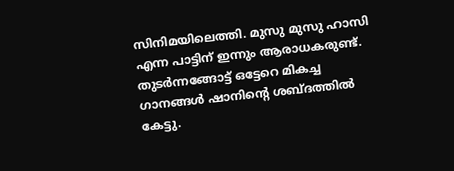സിനിമയിലെത്തി. മുസു മുസു ഹാസി എന്ന പാട്ടിന് ഇന്നും ആരാധകരുണ്ട്. തുടർന്നങ്ങോട്ട് ഒട്ടേറെ മികച്ച ഗാനങ്ങൾ ഷാനിന്‍റെ ശബ്ദത്തിൽ കേട്ടു.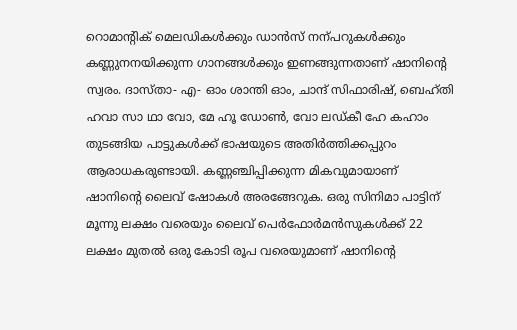റൊമാന്‍റിക് മെലഡികൾക്കും ഡാൻസ് നന്പറുകൾക്കും കണ്ണുനനയിക്കുന്ന ഗാനങ്ങൾക്കും ഇണങ്ങുന്നതാണ് ഷാനിന്‍റെ സ്വരം. ദാസ്താ- എ- ഓം ശാന്തി ഓം, ചാന്ദ് സിഫാരിഷ്, ബെഹ്തി ഹവാ സാ ഥാ വോ, മേ ഹൂ ഡോണ്‍, വോ ലഡ്കീ ഹേ കഹാം തുടങ്ങിയ പാട്ടുകൾക്ക് ഭാഷയുടെ അതിർത്തിക്കപ്പുറം ആരാധകരുണ്ടായി. കണ്ണഞ്ചിപ്പിക്കുന്ന മികവുമായാണ് ഷാനിന്‍റെ ലൈവ് ഷോകൾ അരങ്ങേറുക. ഒരു സിനിമാ പാട്ടിന് മൂന്നു ലക്ഷം വരെയും ലൈവ് പെർഫോർമൻസുകൾക്ക് 22 ലക്ഷം മുതൽ ഒരു കോടി രൂപ വരെയുമാണ് ഷാനിന്‍റെ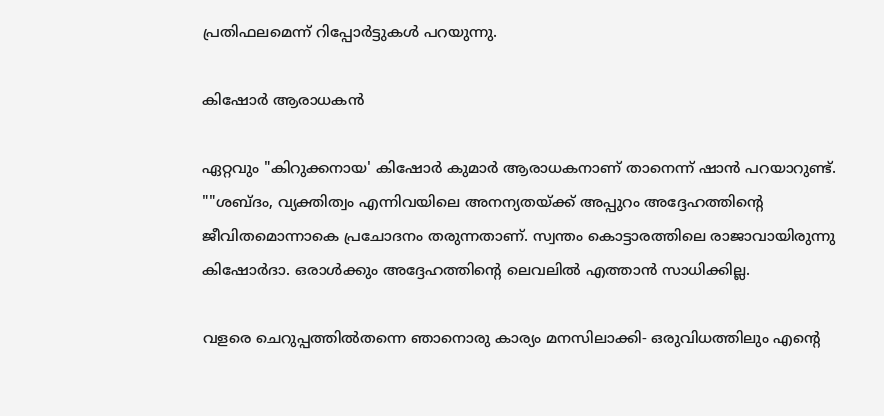പ്രതിഫലമെന്ന് റിപ്പോർട്ടുകൾ പറയുന്നു.

കിഷോർ ആരാധകൻ

ഏറ്റവും "കിറുക്കനായ' കിഷോർ കുമാർ ആരാധകനാണ് താനെന്ന് ഷാൻ പറയാറുണ്ട്. ""ശബ്ദം, വ്യക്തിത്വം എന്നിവയിലെ അനന്യതയ്ക്ക് അപ്പുറം അദ്ദേഹത്തിന്‍റെ ജീവിതമൊന്നാകെ പ്രചോദനം തരുന്നതാണ്. സ്വന്തം കൊട്ടാരത്തിലെ രാജാവായിരുന്നു കിഷോർദാ. ഒരാൾക്കും അദ്ദേഹത്തിന്‍റെ ലെവലിൽ എത്താൻ സാധിക്കില്ല.

വളരെ ചെറുപ്പത്തിൽതന്നെ ഞാനൊരു കാര്യം മനസിലാക്കി- ഒരുവിധത്തിലും എന്‍റെ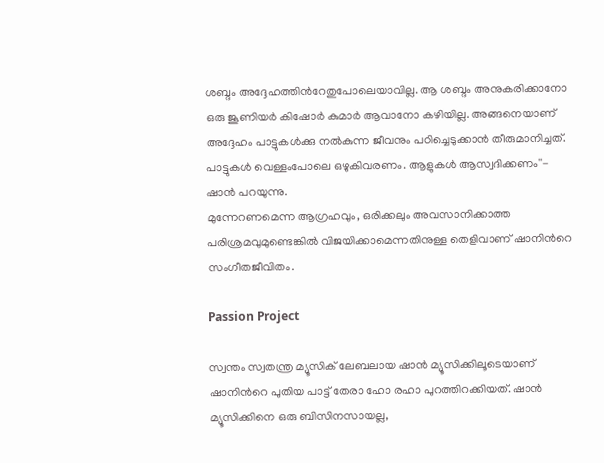ശബ്ദം അദ്ദേഹത്തിന്‍റേതുപോലെയാവില്ല. ആ ശബ്ദം അനുകരിക്കാനോ ഒരു ജൂണിയർ കിഷോർ കുമാർ ആവാനോ കഴിയില്ല. അങ്ങനെയാണ് അദ്ദേഹം പാട്ടുകൾക്കു നൽകുന്ന ജീവനും പഠിച്ചെടുക്കാൻ തീരുമാനിച്ചത്. പാട്ടുകൾ വെള്ളംപോലെ ഒഴുകിവരണം. ആളുകൾ ആസ്വദിക്കണം''- ഷാൻ പറയുന്നു.
മുന്നേറണമെന്ന ആഗ്രഹവും, ഒരിക്കലും അവസാനിക്കാത്ത പരിശ്രമവുമുണ്ടെങ്കിൽ വിജയിക്കാമെന്നതിനുള്ള തെളിവാണ് ഷാനിന്‍റെ സംഗീതജീവിതം.

Passion Project

സ്വന്തം സ്വതന്ത്ര മ്യൂസിക് ലേബലായ ഷാൻ മ്യൂസിക്കിലൂടെയാണ് ഷാനിന്‍റെ പുതിയ പാട്ട് തേരാ ഹോ രഹാ പുറത്തിറക്കിയത്. ഷാൻ മ്യൂസിക്കിനെ ഒരു ബിസിനസായല്ല,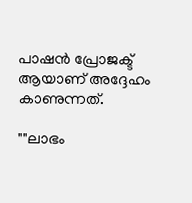പാഷൻ പ്രോജക്ട് ആയാണ് അദ്ദേഹം കാണുന്നത്.

""ലാഭം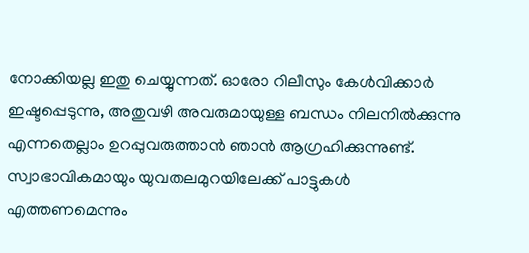നോക്കിയല്ല ഇതു ചെയ്യുന്നത്. ഓരോ റിലീസും കേൾവിക്കാർ ഇഷ്ടപ്പെടുന്നു, അതുവഴി അവരുമായുള്ള ബന്ധം നിലനിൽക്കുന്നു എന്നതെല്ലാം ഉറപ്പുവരുത്താൻ ഞാൻ ആഗ്രഹിക്കുന്നുണ്ട്. സ്വാഭാവികമായും യുവതലമുറയിലേക്ക് പാട്ടുകൾ എത്തണമെന്നും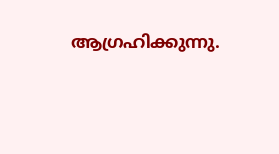ആഗ്രഹിക്കുന്നു.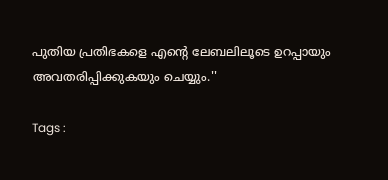പുതിയ പ്രതിഭകളെ എന്‍റെ ലേബലിലൂടെ ഉറപ്പായും അവതരിപ്പിക്കുകയും ചെയ്യും.''

Tags :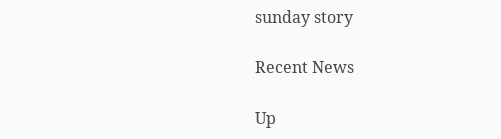sunday story

Recent News

Up